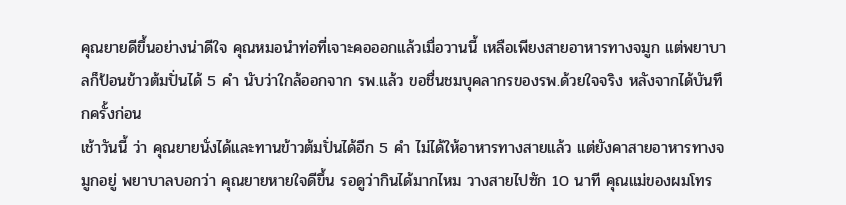คุณยายดีขึ้นอย่างน่าดีใจ คุณหมอนำท่อที่เจาะคอออกแล้วเมื่อวานนี้ เหลือเพียงสายอาหารทางจมูก แต่พยาบาลก็ป้อนข้าวต้มปั่นได้ 5 คำ นับว่าใกล้ออกจาก รพ.แล้ว ขอชื่นชมบุคลากรของรพ.ด้วยใจจริง หลังจากได้บันทึกครั้งก่อน
เช้าวันนี้ ว่า คุณยายนั่งได้และทานข้าวต้มปั่นได้อีก 5 คำ ไม่ได้ให้อาหารทางสายแล้ว แต่ยังคาสายอาหารทางจมูกอยู่ พยาบาลบอกว่า คุณยายหายใจดีขึ้น รอดูว่ากินได้มากไหม วางสายไปซัก 10 นาที คุณแม่ของผมโทร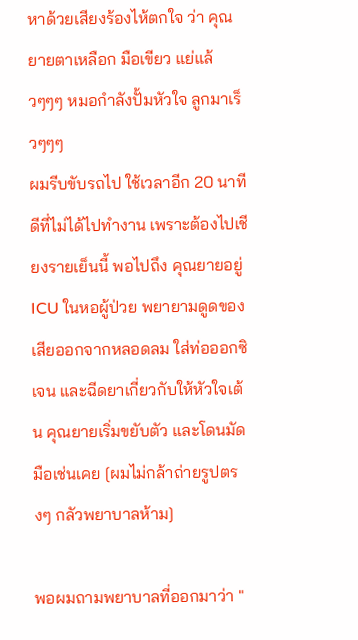หาด้วยเสียงร้องไห้ตกใจ ว่า คุณยายตาเหลือก มือเขียว แย่แล้วๆๆๆ หมอกำลังปั้มหัวใจ ลูกมาเร็วๆๆๆ
ผมรีบขับรถไป ใช้เวลาอีก 20 นาที ดีที่ไม่ได้ไปทำงาน เพราะต้องไปเชียงรายเย็นนี้ พอไปถึง คุณยายอยู่ ICU ในหอผู้ป่วย พยายามดูดของเสียออกจากหลอดลม ใส่ท่อออกซิเจน และฉีดยาเกี่ยวกับให้หัวใจเต้น คุณยายเริ่มขยับตัว และโดนมัดมือเช่นเคย [ผมไม่กล้าถ่ายรูปตรงๆ กลัวพยาบาลห้าม]

พอผมถามพยาบาลที่ออกมาว่า "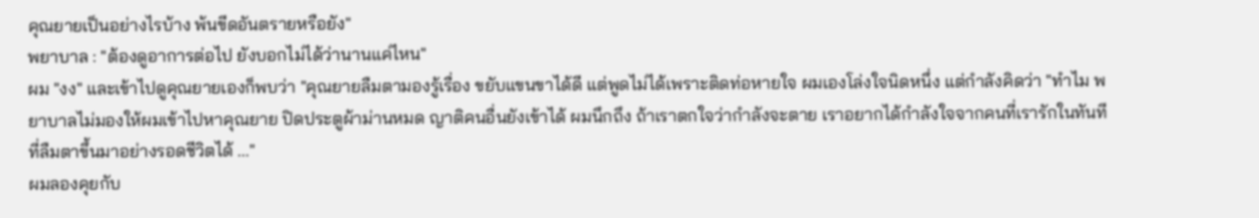คุณยายเป็นอย่างไรบ้าง พ้นขีดอันตรายหรือยัง"
พยาบาล : "ต้องดูอาการต่อไป ยังบอกไม่ได้ว่านานแค่ไหน"
ผม "งง" และเข้าไปดูคุณยายเองก็พบว่า "คุณยายลืมตามองรู้เรื่อง ขยับแขนขาได้ดี แต่พูดไม่ได้เพราะติดท่อหายใจ ผมเองโล่งใจนิดหนึ่ง แต่กำลังคิดว่า "ทำไม พยาบาลไม่มองให้ผมเข้าไปหาคุณยาย ปิดประตูผ้าม่านหมด ญาติคนอื่นยังเข้าได้ ผมนึกถึง ถ้าเราตกใจว่ากำลังจะตาย เราอยากได้กำลังใจจากคนที่เรารักในทันทีที่ลืมตาขึ้นมาอย่างรอดชีวิตได้ ..."
ผมลองคุยกับ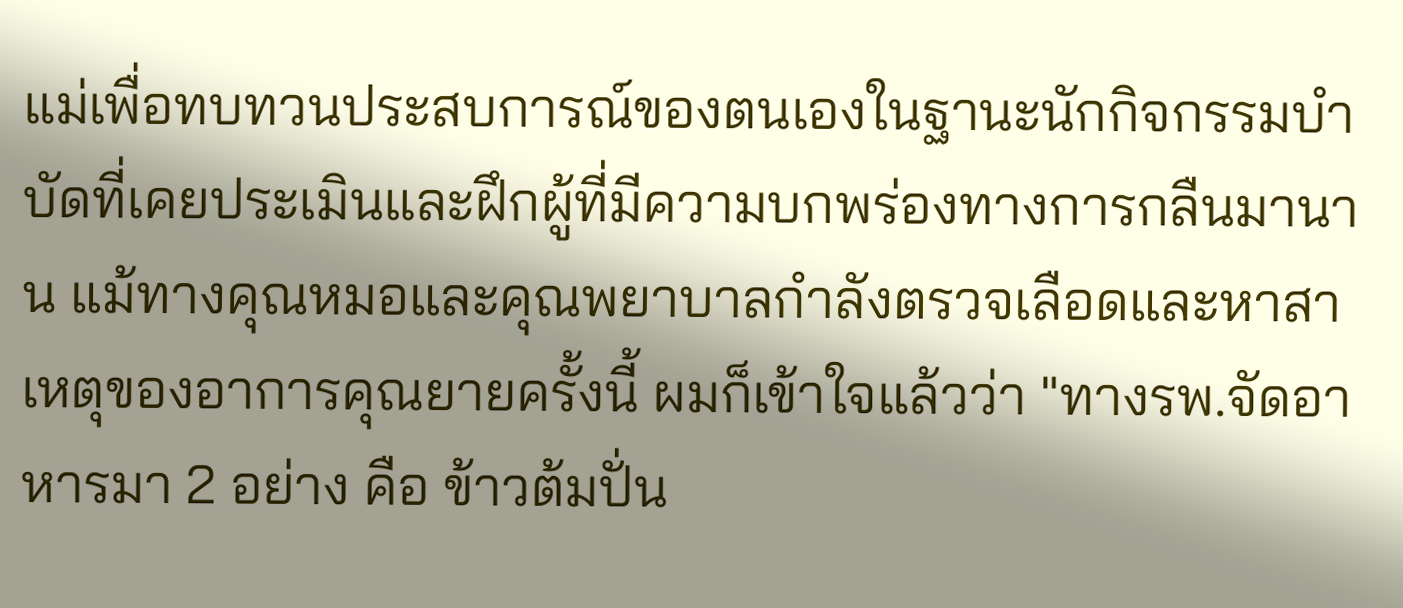แม่เพื่อทบทวนประสบการณ์ของตนเองในฐานะนักกิจกรรมบำบัดที่เคยประเมินและฝึกผู้ที่มีความบกพร่องทางการกลืนมานาน แม้ทางคุณหมอและคุณพยาบาลกำลังตรวจเลือดและหาสาเหตุของอาการคุณยายครั้งนี้ ผมก็เข้าใจแล้วว่า "ทางรพ.จัดอาหารมา 2 อย่าง คือ ข้าวต้มปั่น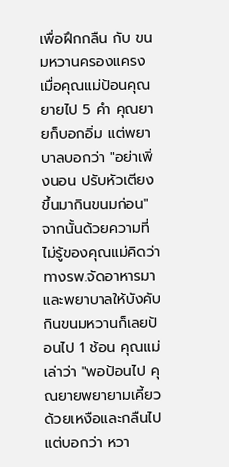เพื่อฝึกกลืน กับ ขนมหวานครองแครง เมื่อคุณแม่ป้อนคุณยายไป 5 คำ คุณยายก็บอกอิ่ม แต่พยาบาลบอกว่า "อย่าเพิ่งนอน ปรับหัวเตียงขึ้นมากินขนมก่อน" จากนั้นด้วยความที่ไม่รู้ของคุณแม่คิดว่าทางรพ.จัดอาหารมาและพยาบาลให้บังคับกินขนมหวานก็เลยป้อนไป 1 ช้อน คุณแม่เล่าว่า "พอป้อนไป คุณยายพยายามเคี้ยวด้วยเหงือและกลืนไป แต่บอกว่า หวา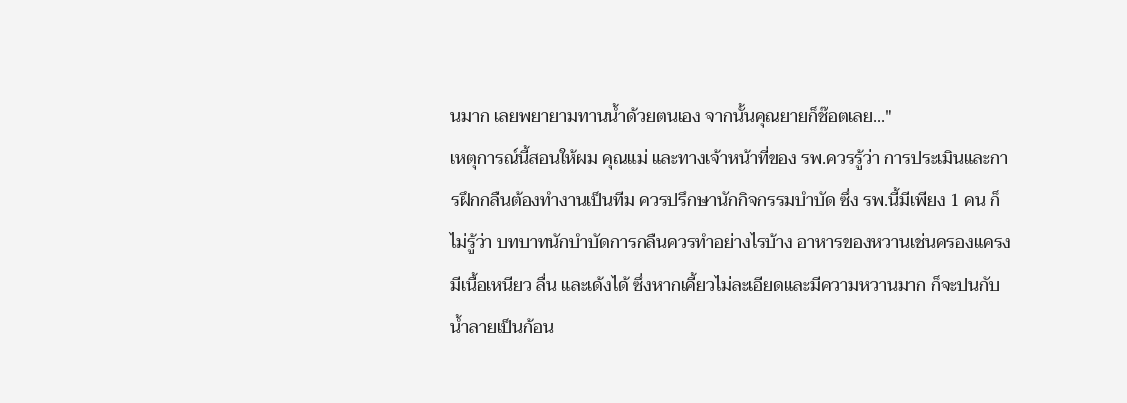นมาก เลยพยายามทานน้ำด้วยตนเอง จากนั้นคุณยายก็ช๊อตเลย..."
เหตุการณ์นี้สอนให้ผม คุณแม่ และทางเจ้าหน้าที่ของ รพ.ควรรู้ว่า การประเมินและการฝึกกลืนต้องทำงานเป็นทีม ควรปรึกษานักกิจกรรมบำบัด ซึ่ง รพ.นี้มีเพียง 1 คน ก็ไม่รู้ว่า บทบาทนักบำบัดการกลืนควรทำอย่างไรบ้าง อาหารของหวานเช่นครองแครง มีเนื้อเหนียว ลื่น และเด้งได้ ซึ่งหากเคี้ยวไม่ละเอียดและมีความหวานมาก ก็จะปนกับน้ำลายเป็นก้อน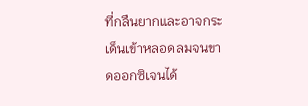ที่กลืนยากและอาจกระเด็นเข้าหลอดลมจนขาดออกซิเจนได้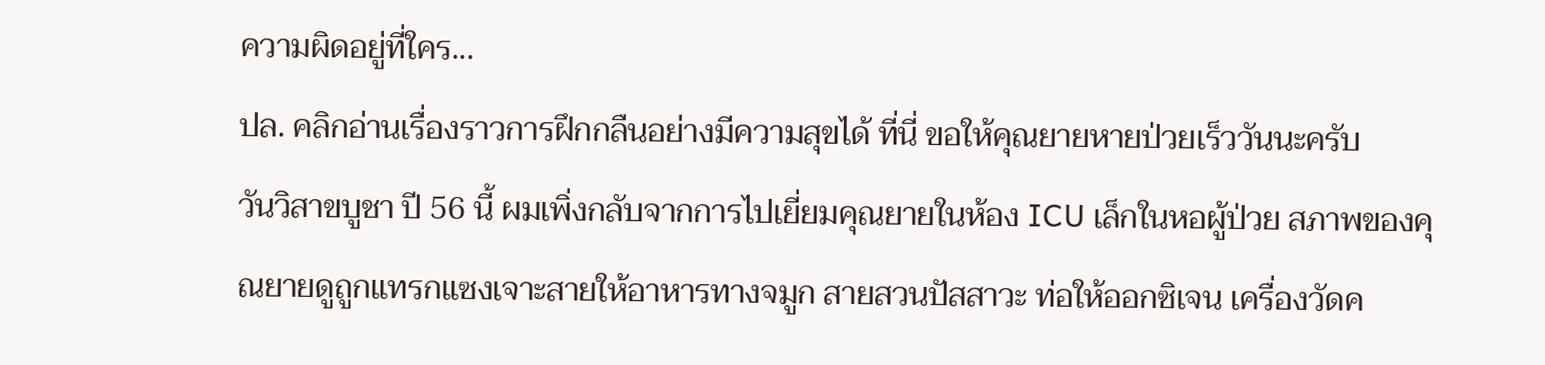ความผิดอยู่ที่ใคร...
ปล. คลิกอ่านเรื่องราวการฝึกกลืนอย่างมีความสุขได้ ที่นี่ ขอให้คุณยายหายป่วยเร็ววันนะครับ
วันวิสาขบูชา ปี 56 นี้ ผมเพิ่งกลับจากการไปเยี่ยมคุณยายในห้อง ICU เล็กในหอผู้ป่วย สภาพของคุณยายดูถูกแทรกแซงเจาะสายให้อาหารทางจมูก สายสวนปัสสาวะ ท่อให้ออกซิเจน เครื่องวัดค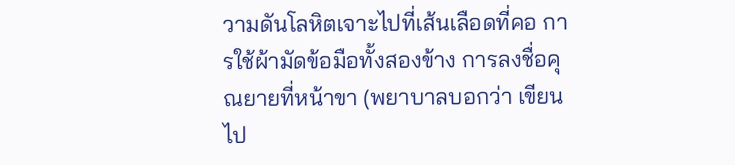วามดันโลหิตเจาะไปที่เส้นเลือดที่คอ การใช้ผ้ามัดข้อมือทั้งสองข้าง การลงชื่อคุณยายที่หน้าขา (พยาบาลบอกว่า เขียนไป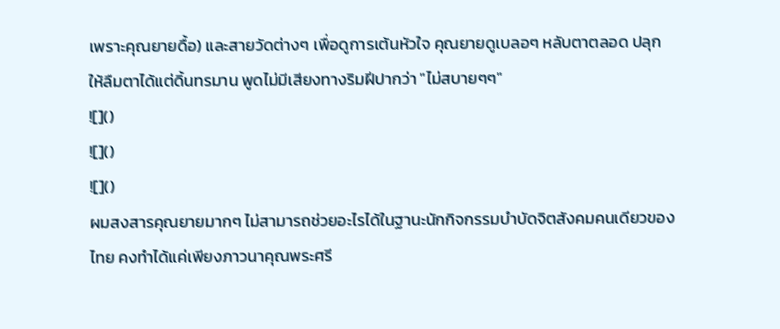เพราะคุณยายดื้อ) และสายวัดต่างๆ เพื่อดูการเต้นหัวใจ คุณยายดูเบลอๆ หลับตาตลอด ปลุกให้ลืมตาได้แต่ดิ้นทรมาน พูดไม่มีเสียงทางริมฝีปากว่า "ไม่สบายๆๆ"
![]()
![]()
![]()
ผมสงสารคุณยายมากๆ ไม่สามารถช่วยอะไรได้ในฐานะนักกิจกรรมบำบัดจิตสังคมคนเดียวของไทย คงทำได้แค่เพียงภาวนาคุณพระศรี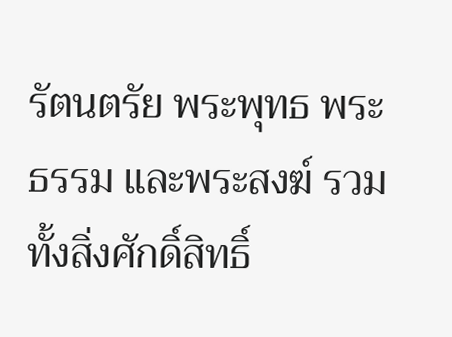รัตนตรัย พระพุทธ พระธรรม และพระสงฆ์ รวมทั้งสิ่งศักดิ์สิทธิ์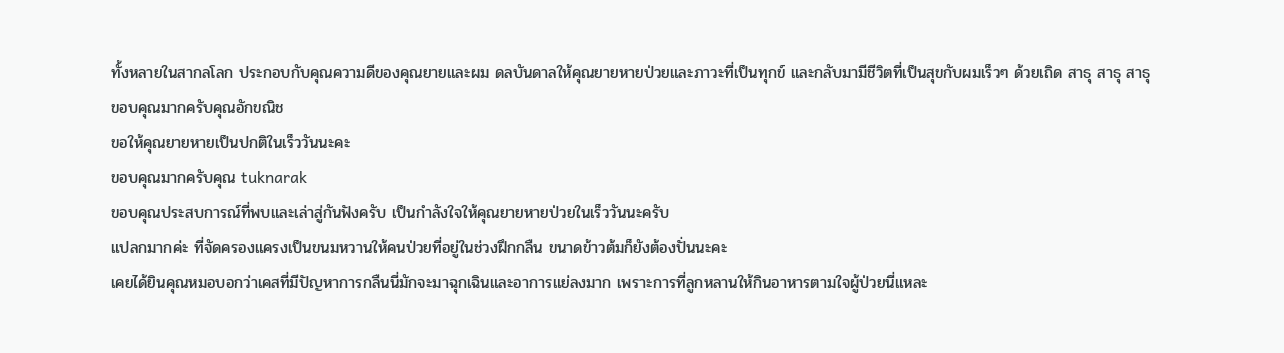ทั้งหลายในสากลโลก ประกอบกับคุณความดีของคุณยายและผม ดลบันดาลให้คุณยายหายป่วยและภาวะที่เป็นทุกข์ และกลับมามีชีวิตที่เป็นสุขกับผมเร็วๆ ด้วยเถิด สาธุ สาธุ สาธุ
ขอบคุณมากครับคุณอักขณิช
ขอให้คุณยายหายเป็นปกติในเร็ววันนะคะ
ขอบคุณมากครับคุณ tuknarak
ขอบคุณประสบการณ์ที่พบและเล่าสู่กันฟังครับ เป็นกำลังใจให้คุณยายหายป่วยในเร็ววันนะครับ
แปลกมากค่ะ ที่จัดครองแครงเป็นขนมหวานให้คนป่วยที่อยู่ในช่วงฝึกกลืน ขนาดข้าวต้มก็ยังต้องปั่นนะคะ
เคยได้ยินคุณหมอบอกว่าเคสที่มีปัญหาการกลืนนี่มักจะมาฉุกเฉินและอาการแย่ลงมาก เพราะการที่ลูกหลานให้กินอาหารตามใจผู้ป่วยนี่แหละ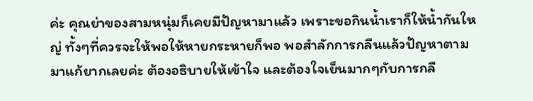ค่ะ คุณย่าของสามหนุ่มก็เคยมีปัญหามาแล้ว เพราะขอกินน้ำเราก็ให้น้ำกันใหญ่ ทั้งๆที่ควรจะให้พอให้หายกระหายก็พอ พอสำลักการกลืนแล้วปัญหาตามมาแก้ยากเลยค่ะ ต้องอธิบายให้เข้าใจ และต้องใจเย็นมากๆกับการกลื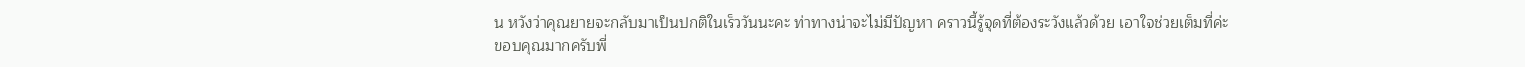น หวังว่าคุณยายจะกลับมาเป็นปกติในเร็ววันนะคะ ท่าทางน่าจะไม่มีปัญหา คราวนี้รู้จุดที่ต้องระวังแล้วด้วย เอาใจช่วยเต็มที่ค่ะ
ขอบคุณมากครับพี่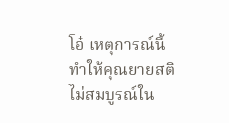โอ๋ เหตุการณ์นี้ทำให้คุณยายสติไม่สมบูรณ์ใน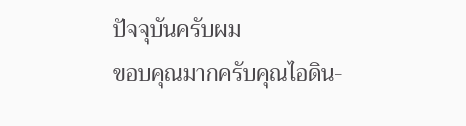ปัจจุบันครับผม
ขอบคุณมากครับคุณไอดิน-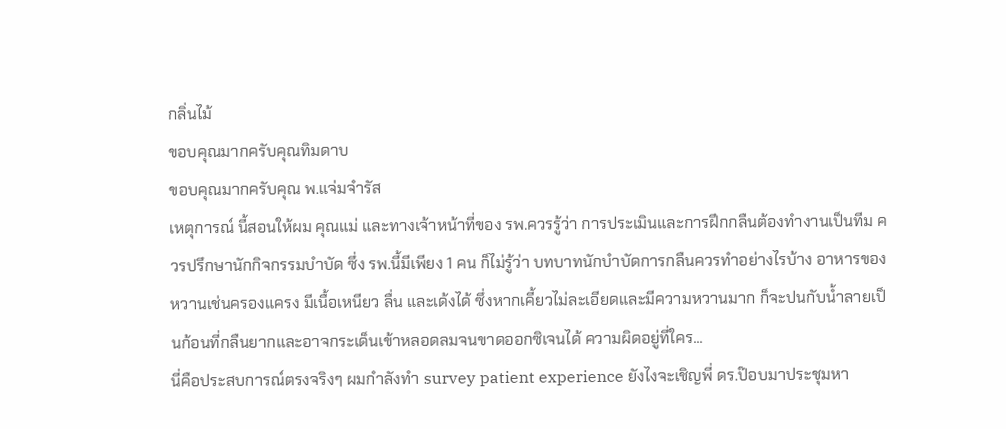กลิ่นไม้
ขอบคุณมากครับคุณทิมดาบ
ขอบคุณมากครับคุณ พ.แจ่มจำรัส
เหตุการณ์ นี้สอนให้ผม คุณแม่ และทางเจ้าหน้าที่ของ รพ.ควรรู้ว่า การประเมินและการฝึกกลืนต้องทำงานเป็นทีม ควรปรึกษานักกิจกรรมบำบัด ซึ่ง รพ.นี้มีเพียง 1 คน ก็ไม่รู้ว่า บทบาทนักบำบัดการกลืนควรทำอย่างไรบ้าง อาหารของหวานเช่นครองแครง มีเนื้อเหนียว ลื่น และเด้งได้ ซึ่งหากเคี้ยวไม่ละเอียดและมีความหวานมาก ก็จะปนกับน้ำลายเป็นก้อนที่กลืนยากและอาจกระเด็นเข้าหลอดลมจนขาดออกซิเจนได้ ความผิดอยู่ที่ใคร...
นี่คือประสบการณ์ตรงจริงๆ ผมกำลังทำ survey patient experience ยังไงจะเชิญพี่ ดร.ป๊อบมาประชุมหา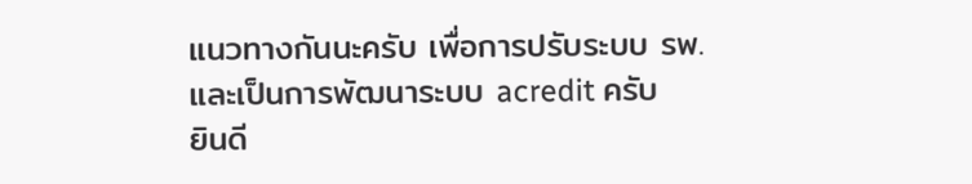แนวทางกันนะครับ เพื่อการปรับระบบ รพ. และเป็นการพัฒนาระบบ acredit ครับ
ยินดี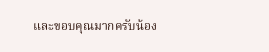และขอบคุณมากครับน้อง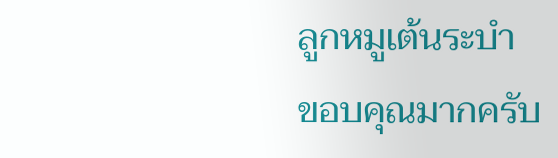ลูกหมูเต้นระบำ
ขอบคุณมากครับ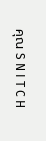คุณ S N I T C H